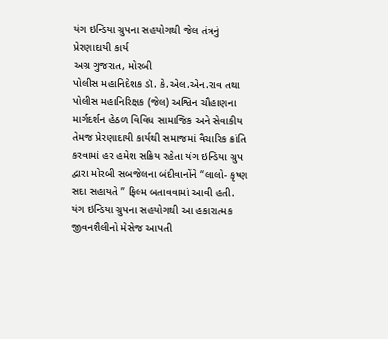યંગ ઇન્ડિયા ગ્રુપના સહયોગથી જેલ તંત્રનું પ્રેરણાદાયી કાર્ય
અગ્ર ગુજરાત, મોરબી
પોલીસ મહાનિદેશક ડૉ. કે.એલ.એન.રાવ તથા પોલીસ મહાનિરિક્ષક (જેલ) અશ્વિન ચૌહાણના માર્ગદર્શન હેઠળ વિવિધ સામાજિક અને સેવાકીય તેમજ પ્રેરણાદાયી કાર્યથી સમાજમાં વૈચારિક ક્રાંતિ કરવામાં હર હમેશ સક્રિય રહેતા યંગ ઇન્ડિયા ગ્રુપ દ્વારા મોરબી સબજેલના બંદીવાનોંને “લાલો- કૃષ્ણ સદા સહાયતે ” ફિલ્મ બતાવવામાં આવી હતી. યંગ ઇન્ડિયા ગ્રુપના સહયોગથી આ હકારાત્મક જીવનશૈલીનો મેસેજ આપતી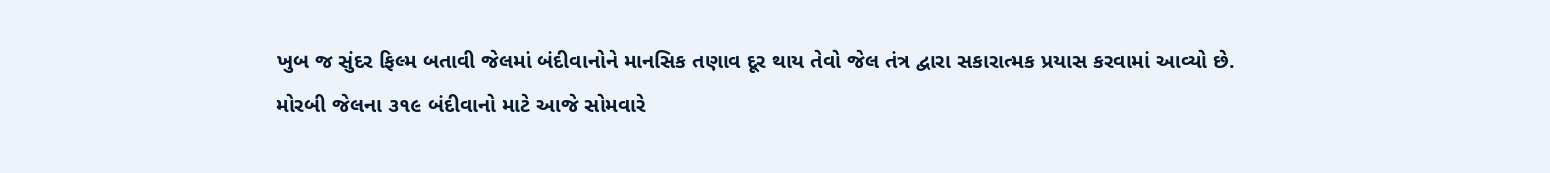ખુબ જ સુંદર ફિલ્મ બતાવી જેલમાં બંદીવાનોને માનસિક તણાવ દૂર થાય તેવો જેલ તંત્ર દ્વારા સકારાત્મક પ્રયાસ કરવામાં આવ્યો છે.
મોરબી જેલના ૩૧૯ બંદીવાનો માટે આજે સોમવારે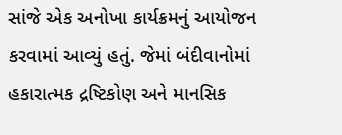સાંજે એક અનોખા કાર્યક્રમનું આયોજન કરવામાં આવ્યું હતું. જેમાં બંદીવાનોમાં હકારાત્મક દ્રષ્ટિકોણ અને માનસિક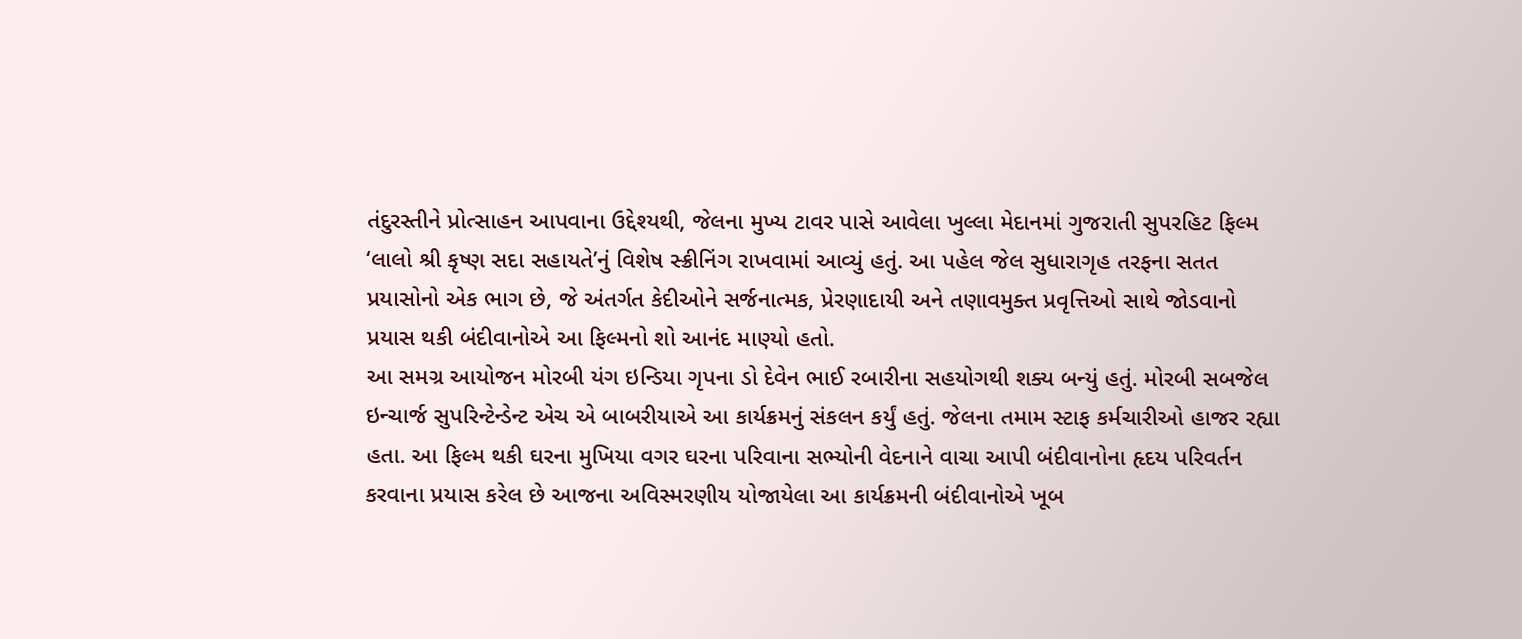તંદુરસ્તીને પ્રોત્સાહન આપવાના ઉદ્દેશ્યથી, જેલના મુખ્ય ટાવર પાસે આવેલા ખુલ્લા મેદાનમાં ગુજરાતી સુપરહિટ ફિલ્મ ‘લાલો શ્રી કૃષ્ણ સદા સહાયતે’નું વિશેષ સ્ક્રીનિંગ રાખવામાં આવ્યું હતું. આ પહેલ જેલ સુધારાગૃહ તરફના સતત પ્રયાસોનો એક ભાગ છે, જે અંતર્ગત કેદીઓને સર્જનાત્મક, પ્રેરણાદાયી અને તણાવમુક્ત પ્રવૃત્તિઓ સાથે જોડવાનો પ્રયાસ થકી બંદીવાનોએ આ ફિલ્મનો શો આનંદ માણ્યો હતો.
આ સમગ્ર આયોજન મોરબી યંગ ઇન્ડિયા ગૃપના ડો દેવેન ભાઈ રબારીના સહયોગથી શક્ય બન્યું હતું. મોરબી સબજેલ ઇન્ચાર્જ સુપરિન્ટેન્ડેન્ટ એચ એ બાબરીયાએ આ કાર્યક્રમનું સંકલન કર્યું હતું. જેલના તમામ સ્ટાફ કર્મચારીઓ હાજર રહ્યા હતા. આ ફિલ્મ થકી ઘરના મુખિયા વગર ઘરના પરિવાના સભ્યોની વેદનાને વાચા આપી બંદીવાનોના હૃદય પરિવર્તન કરવાના પ્રયાસ કરેલ છે આજના અવિસ્મરણીય યોજાયેલા આ કાર્યક્રમની બંદીવાનોએ ખૂબ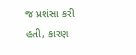જ પ્રશંસા કરી હતી, કારણ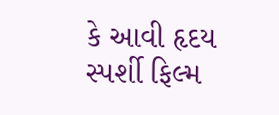કે આવી હૃદય સ્પર્શી ફિલ્મ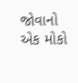જોવાનો એક મોકો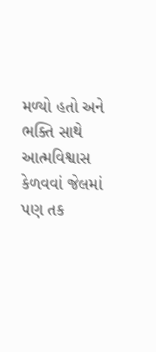મળ્યો હતો અને ભક્તિ સાથે આત્મવિશ્વાસ કેળવવાં જેલમાં પણ તક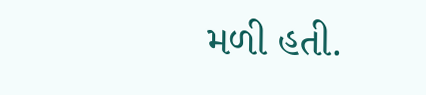મળી હતી.